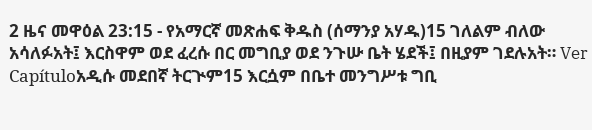2 ዜና መዋዕል 23:15 - የአማርኛ መጽሐፍ ቅዱስ (ሰማንያ አሃዱ)15 ገለልም ብለው አሳለፉአት፤ እርስዋም ወደ ፈረሱ በር መግቢያ ወደ ንጉሡ ቤት ሄደች፤ በዚያም ገደሉአት። Ver Capítuloአዲሱ መደበኛ ትርጒም15 እርሷም በቤተ መንግሥቱ ግቢ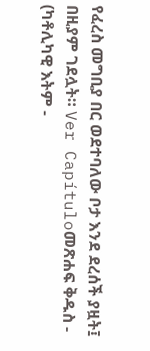የፈረስ መግቢያ በር ወደተባለው ቦታ እንደ ደረሰች ያዟት፤ በዚያም ገደሏት። Ver Capítuloመጽሐፍ ቅዱስ - (ካቶሊካዊ እትም -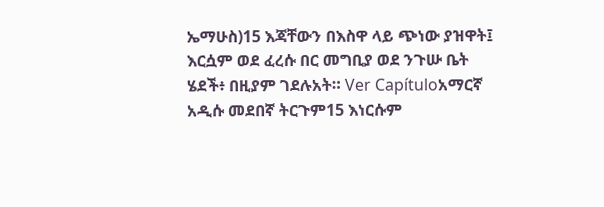ኤማሁስ)15 እጃቸውን በእስዋ ላይ ጭነው ያዝዋት፤ እርሷም ወደ ፈረሱ በር መግቢያ ወደ ንጉሡ ቤት ሄደች፥ በዚያም ገደሉአት። Ver Capítuloአማርኛ አዲሱ መደበኛ ትርጉም15 እነርሱም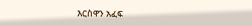እርስዋን አፈፍ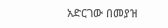አድርገው በመያዝ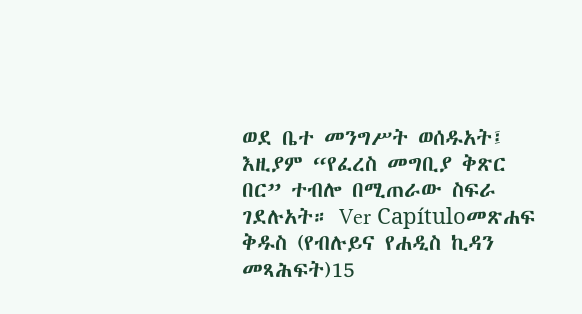ወደ ቤተ መንግሥት ወሰዱአት፤ እዚያም “የፈረስ መግቢያ ቅጽር በር” ተብሎ በሚጠራው ስፍራ ገደሉአት። Ver Capítuloመጽሐፍ ቅዱስ (የብሉይና የሐዲስ ኪዳን መጻሕፍት)15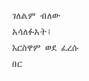ገለልም ብለው አሳለፉአት፤ እርስዋም ወደ ፈረሱ በር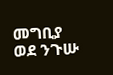መግቢያ ወደ ንጉሡ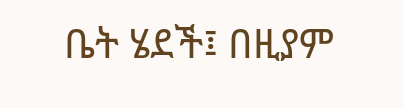ቤት ሄደች፤ በዚያም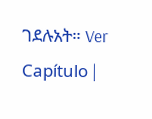ገደሉአት። Ver Capítulo |